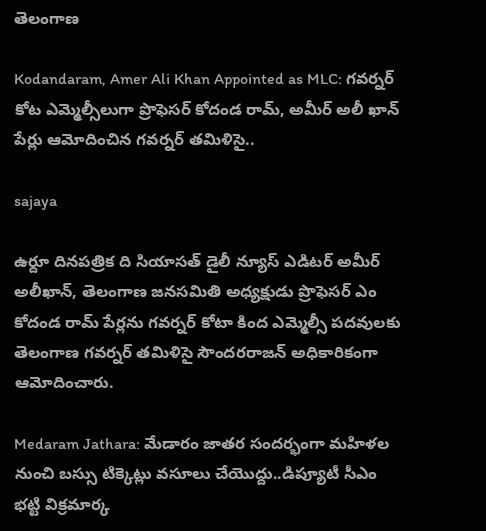తెలంగాణ

Kodandaram, Amer Ali Khan Appointed as MLC: గవర్నర్ కోట ఎమ్మెల్సీలుగా ప్రొఫెసర్ కోదండ రామ్, అమీర్ అలీ ఖాన్ పేర్లు ఆమోదించిన గవర్నర్ తమిళిసై..

sajaya

ఉర్దూ దినపత్రిక ది సియాసత్ డైలీ న్యూస్ ఎడిటర్ అమీర్ అలీఖాన్, తెలంగాణ జనసమితి అధ్యక్షుడు ప్రొఫెసర్ ఎం కోదండ రామ్ పేర్లను గవర్నర్ కోటా కింద ఎమ్మెల్సీ పదవులకు తెలంగాణ గవర్నర్ తమిళిసై సౌందరరాజన్ అధికారికంగా ఆమోదించారు.

Medaram Jathara: మేడారం జాతర సందర్భంగా మహిళల నుంచి బస్సు టిక్కెట్లు వసూలు చేయొద్దు..డిప్యూటీ సీఎం భట్టి విక్రమార్క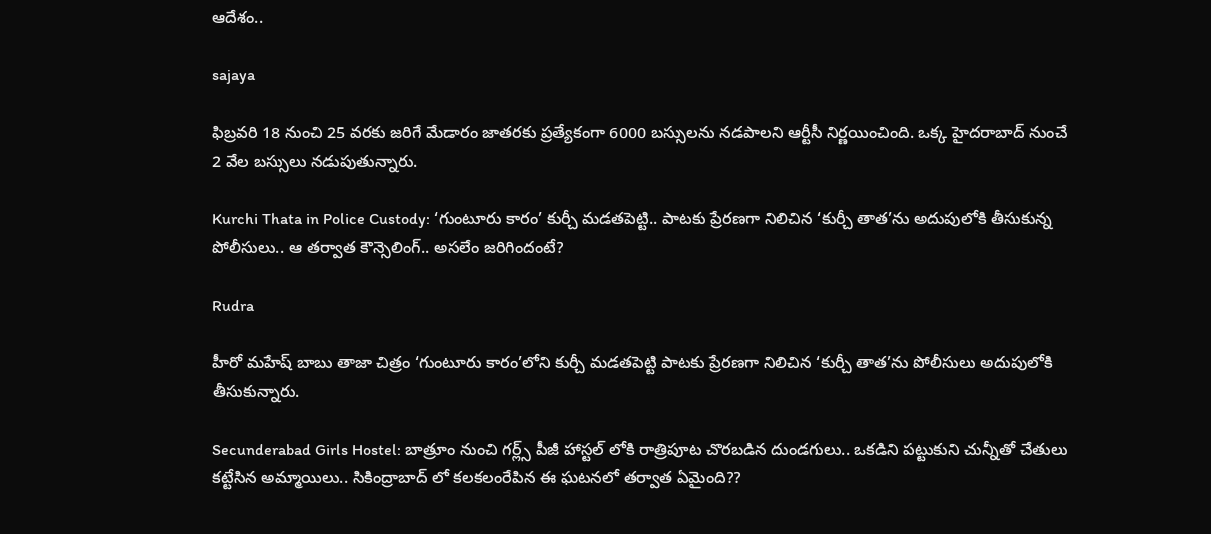ఆదేశం..

sajaya

ఫిబ్రవరి 18 నుంచి 25 వరకు జరిగే మేడారం జాతరకు ప్రత్యేకంగా 6000 బస్సులను నడపాలని ఆర్టీసీ నిర్ణయించింది. ఒక్క హైదరాబాద్ నుంచే 2 వేల బస్సులు నడుపుతున్నారు.

Kurchi Thata in Police Custody: ‘గుంటూరు కారం’ కుర్చీ మడతపెట్టి.. పాటకు ప్రేరణగా నిలిచిన ‘కుర్చీ తాత’ను అదుపులోకి తీసుకున్న పోలీసులు.. ఆ తర్వాత కౌన్సెలింగ్.. అసలేం జరిగిందంటే?

Rudra

హీరో మహేష్ బాబు తాజా చిత్రం ‘గుంటూరు కారం’లోని కుర్చీ మడతపెట్టి పాటకు ప్రేరణగా నిలిచిన ‘కుర్చీ తాత’ను పోలీసులు అదుపులోకి తీసుకున్నారు.

Secunderabad Girls Hostel: బాత్రూం నుంచి గర్ల్స్ పీజీ హాస్టల్‌ లోకి రాత్రిపూట చొరబడిన దుండగులు.. ఒకడిని పట్టుకుని చున్నీతో చేతులు కట్టేసిన అమ్మాయిలు.. సికింద్రాబాద్ లో కలకలంరేపిన ఈ ఘటనలో తర్వాత ఏమైంది??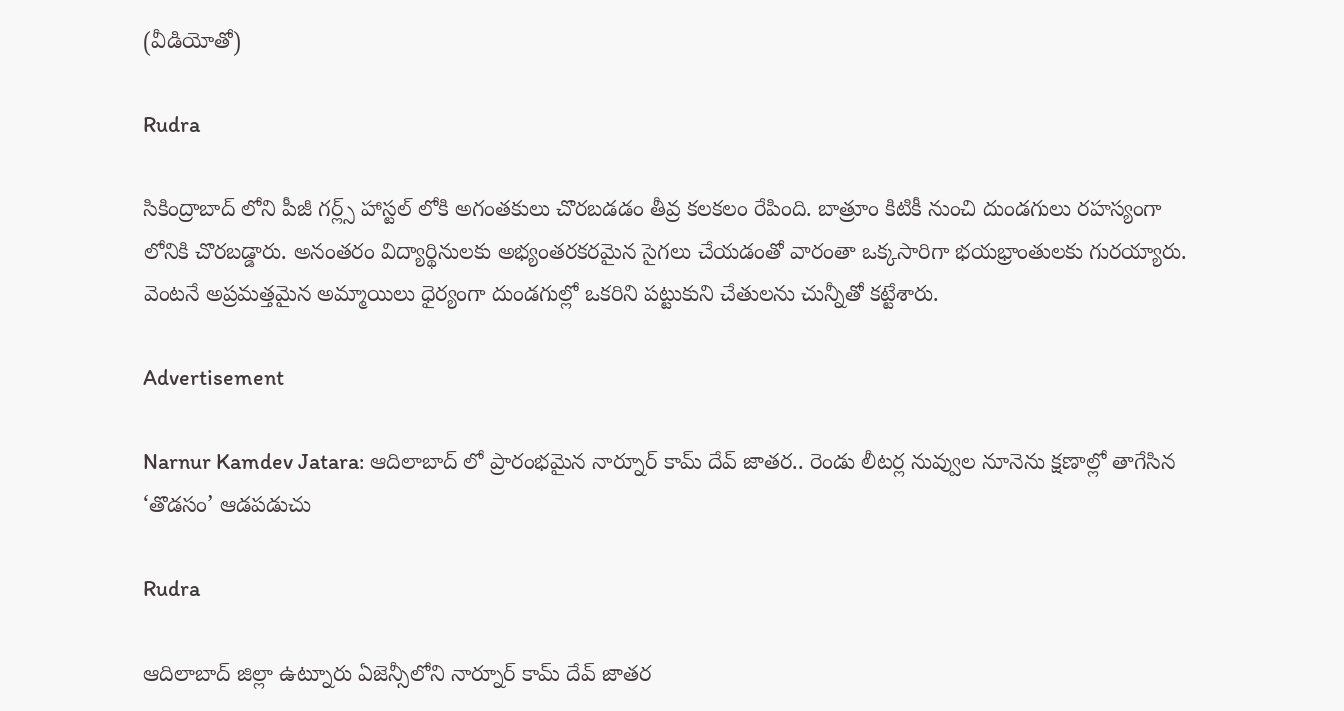(వీడియోతో)

Rudra

సికింద్రాబాద్‌ లోని పీజీ గర్ల్స్ హాస్టల్‌ లోకి అగంతకులు చొరబడడం తీవ్ర కలకలం రేపింది. బాత్రూం కిటికీ నుంచి దుండగులు రహస్యంగా లోనికి చొరబడ్డారు. అనంతరం విద్యార్థినులకు అభ్యంతరకరమైన సైగలు చేయడంతో వారంతా ఒక్కసారిగా భయభ్రాంతులకు గురయ్యారు. వెంటనే అప్రమత్తమైన అమ్మాయిలు ధైర్యంగా దుండగుల్లో ఒకరిని పట్టుకుని చేతులను చున్నీతో కట్టేశారు.

Advertisement

Narnur Kamdev Jatara: ఆదిలాబాద్‌ లో ప్రారంభమైన నార్నూర్ కామ్‌ దేవ్ జాతర.. రెండు లీటర్ల నువ్వుల నూనెను క్షణాల్లో తాగేసిన ‘తొడసం’ ఆడపడుచు

Rudra

ఆదిలాబాద్ జిల్లా ఉట్నూరు ఏజెన్సీలోని నార్నూర్ కామ్‌ దేవ్ జాతర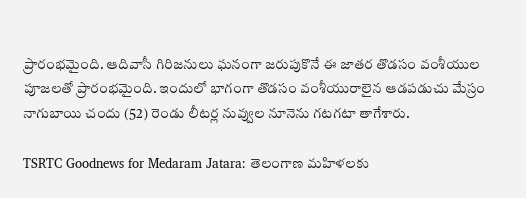ప్రారంభమైంది. ఆదివాసీ గిరిజనులు ఘనంగా జరుపుకొనే ఈ జాతర తొడసం వంశీయుల పూజలతో ప్రారంభమైంది. ఇందులో భాగంగా తొడసం వంశీయురాలైన ఆడపడుచు మేస్రం నాగుబాయి చందు (52) రెండు లీటర్ల నువ్వుల నూనెను గటగటా తాగేశారు.

TSRTC Goodnews for Medaram Jatara: తెలంగాణ మహిళలకు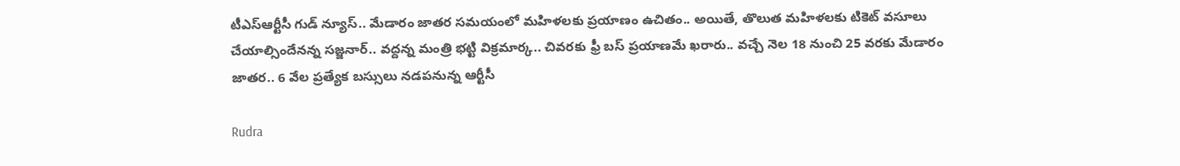టీఎస్ఆర్టీసీ గుడ్ న్యూస్.. మేడారం జాతర సమయంలో మహిళలకు ప్రయాణం ఉచితం.. అయితే, తొలుత మహిళలకు టికెట్ వసూలు చేయాల్సిందేనన్న సజ్జనార్.. వద్దన్న మంత్రి భట్టి విక్రమార్క.. చివరకు ఫ్రీ బస్ ప్రయాణమే ఖరారు.. వచ్చే నెల 18 నుంచి 25 వరకు మేడారం జాతర.. 6 వేల ప్రత్యేక బస్సులు నడపనున్న ఆర్టీసీ

Rudra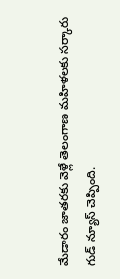మేడారం జాతరకు వెళ్లే తెలంగాణ మహిళలకు సర్కారు గుడ్ న్యూస్ చెప్పింది.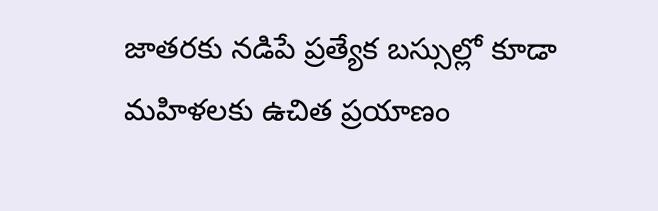జాతరకు నడిపే ప్రత్యేక బస్సుల్లో కూడా మహిళలకు ఉచిత ప్రయాణం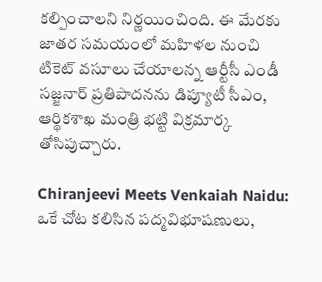కల్పించాలని నిర్ణయించింది. ఈ మేరకు జాతర సమయంలో మహిళల నుంచి టికెట్ వసూలు చేయాలన్న ఆర్టీసీ ఎండీ సజ్జనార్ ప్రతిపాదనను డిప్యూటీ సీఎం, ఆర్థికశాఖ మంత్రి భట్టి విక్రమార్క తోసిపుచ్చారు.

Chiranjeevi Meets Venkaiah Naidu: ఒకే చోట కలిసిన పద్మవిభూషణులు,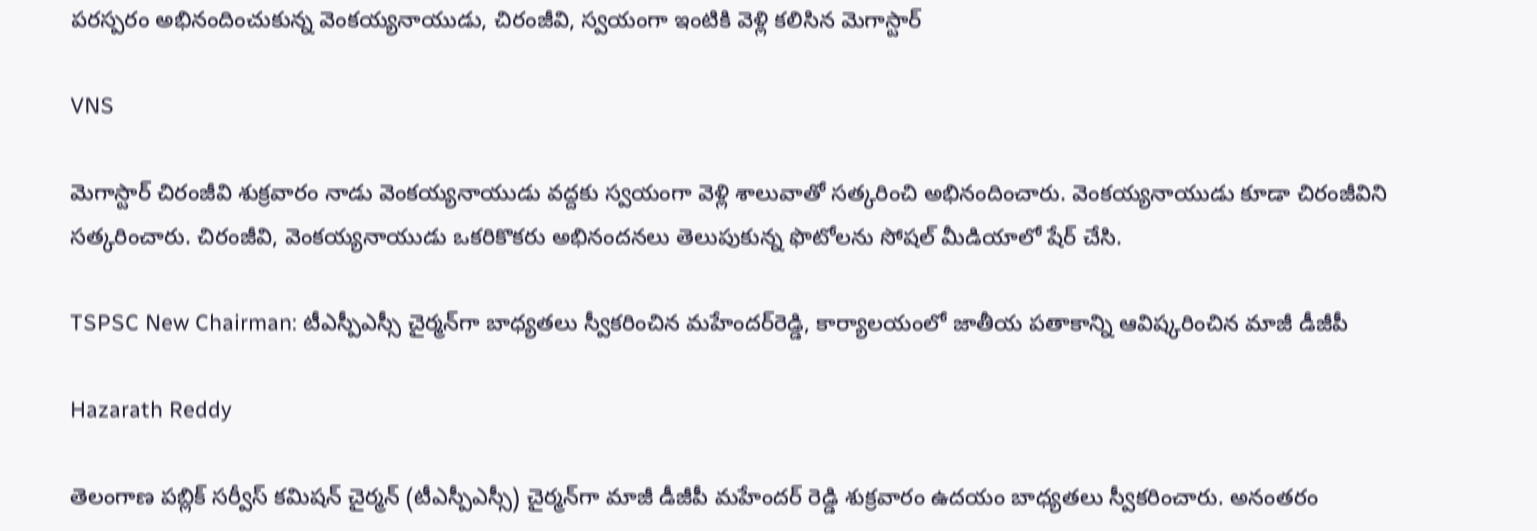పరస్పరం అభినందించుకున్న వెంకయ్యనాయుడు, చిరంజీవి, స్వయంగా ఇంటికి వెళ్లి కలిసిన మెగాస్టార్

VNS

మెగాస్టార్ చిరంజీవి శుక్రవారం నాడు వెంకయ్యనాయుడు వద్దకు స్వయంగా వెళ్లి శాలువాతో సత్కరించి అభినందించారు. వెంకయ్యనాయుడు కూడా చిరంజీవిని సత్కరించారు. చిరంజీవి, వెంకయ్యనాయుడు ఒకరికొకరు అభినందనలు తెలుపుకున్న ఫొటోలను సోషల్ మీడియాలో షేర్ చేసి.

TSPSC New Chairman: టీఎస్పీఎస్సీ చైర్మన్‌గా బాధ్యతలు స్వీకరించిన మహేందర్‌రెడ్డి, కార్యాలయంలో జాతీయ పతాకాన్ని ఆవిష్కరించిన మాజీ డీజీపీ

Hazarath Reddy

తెలంగాణ పబ్లిక్‌ సర్వీస్‌ కమిషన్‌ చైర్మన్‌ (టీఎస్పీఎస్సీ) చైర్మన్‌గా మాజీ డీజీపీ మహేందర్ రెడ్డి శుక్రవారం ఉదయం బాధ్యతలు స్వీకరించారు. అనంతరం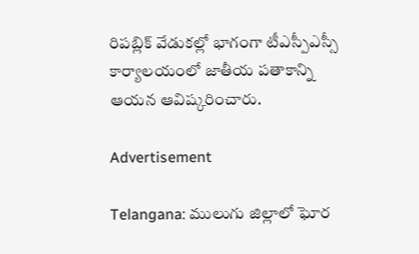రిపబ్లిక్‌ వేడుకల్లో భాగంగా టీఎస్పీఎస్సీ కార్యాలయంలో జాతీయ పతాకాన్ని ఆయన ఆవిష్కరించారు.

Advertisement

Telangana: ములుగు జిల్లాలో ఘోర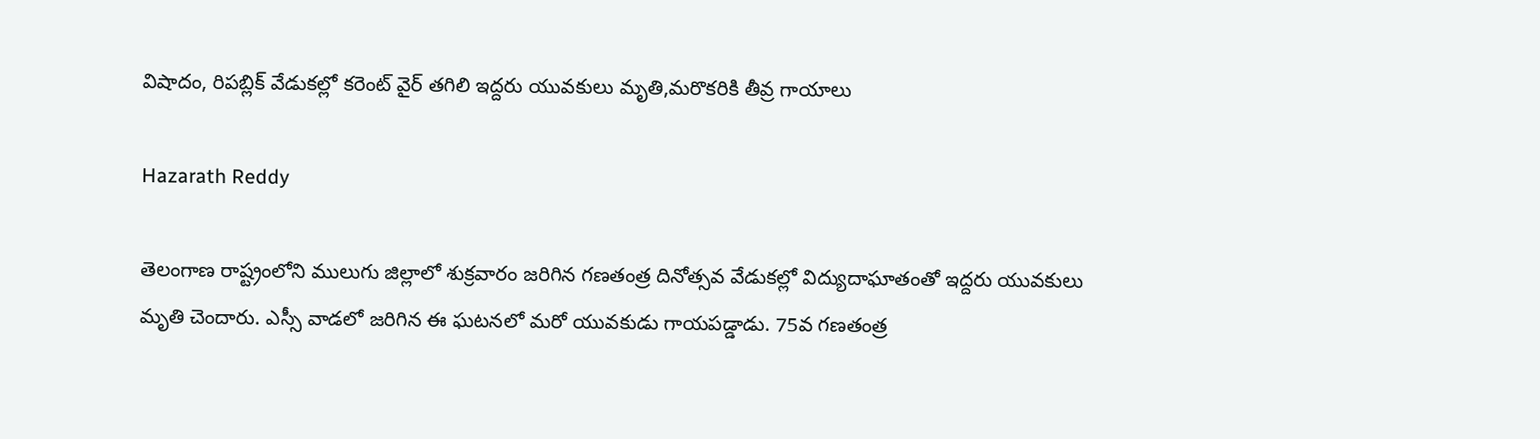విషాదం, రిపబ్లిక్ వేడుకల్లో కరెంట్ వైర్ తగిలి ఇద్దరు యువకులు మృతి,మరొకరికి తీవ్ర గాయాలు

Hazarath Reddy

తెలంగాణ రాష్ట్రంలోని ములుగు జిల్లాలో శుక్రవారం జరిగిన గణతంత్ర దినోత్సవ వేడుకల్లో విద్యుదాఘాతంతో ఇద్దరు యువకులు మృతి చెందారు. ఎస్సీ వాడలో జరిగిన ఈ ఘటనలో మరో యువకుడు గాయపడ్డాడు. 75వ గణతంత్ర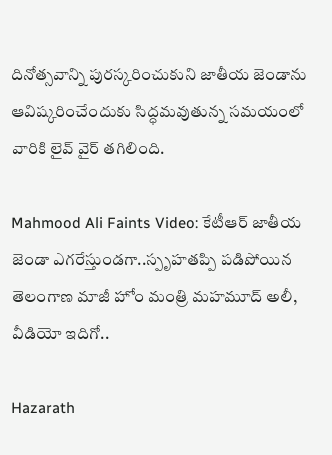దినోత్సవాన్ని పురస్కరించుకుని జాతీయ జెండాను ఆవిష్కరించేందుకు సిద్ధమవుతున్న సమయంలో వారికి లైవ్ వైర్ తగిలింది.

Mahmood Ali Faints Video: కేటీఆర్ జాతీయ జెండా ఎగరేస్తుండగా..స్పృహతప్పి పడిపోయిన తెలంగాణ మాజీ హోం మంత్రి మహమూద్ అలీ, వీడియో ఇదిగో..

Hazarath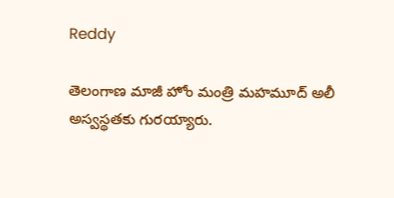Reddy

తెలంగాణ మాజీ హోం మంత్రి మహమూద్ అలీ అస్వస్థతకు గురయ్యారు.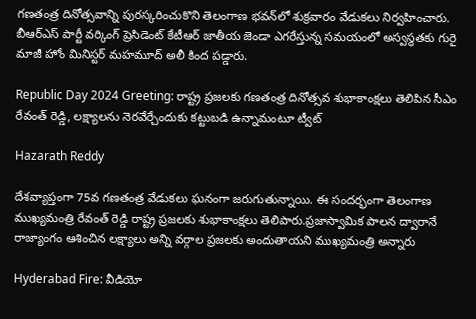గణతంత్ర దినోత్సవాన్ని పురస్కరించుకొని తెలంగాణ భవన్‌లో శుక్రవారం వేడుకలు నిర్వహించారు. బీఆర్ఎస్ పార్టీ వర్కింగ్ ప్రెసిడెంట్ కేటీఆర్ జాతీయ జెండా ఎగరేస్తున్న సమయంలో అస్వస్థతకు గురై మాజీ హోం మినిస్టర్ మహమూద్ అలీ కింద పడ్డారు.

Republic Day 2024 Greeting: రాష్ట్ర ప్రజలకు గణతంత్ర దినోత్సవ శుభాకాంక్షలు తెలిపిన సీఎం రేవంత్ రెడ్డి, లక్ష్యాలను నెరవేర్చేందుకు కట్టుబడి ఉన్నామంటూ ట్వీట్

Hazarath Reddy

దేశవ్యాప్తంగా 75వ గణతంత్ర వేడుకలు ఘనంగా జరుగుతున్నాయి. ఈ సందర్భంగా తెలంగాణ ముఖ్యమంత్రి రేవంత్ రెడ్డి రాష్ట్ర ప్రజలకు శుభాకాంక్షలు తెలిపారు.ప్రజాస్వామిక పాలన ద్వారానే రాజ్యాంగం ఆశించిన లక్ష్యాలు అన్ని వర్గాల ప్రజలకు అందుతాయని ముఖ్యమంత్రి అన్నారు

Hyderabad Fire: వీడియో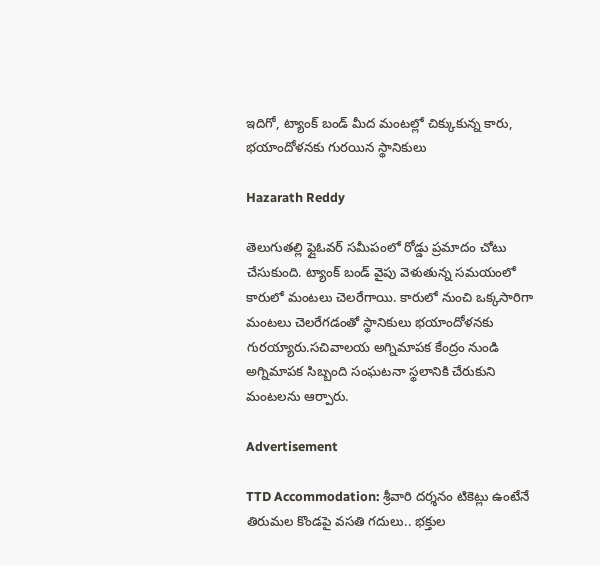ఇదిగో, ట్యాంక్ బండ్ మీద మంటల్లో చిక్కుకున్న కారు, భయాందోళనకు గురయిన స్థానికులు

Hazarath Reddy

తెలుగుతల్లి ఫ్లైఓవర్ సమీపంలో రోడ్డు ప్రమాదం చోటు చేసుకుంది. ట్యాంక్ బండ్ వైపు వెళుతున్న సమయంలో కారులో మంటలు చెలరేగాయి. కారులో నుంచి ఒక్కసారిగా మంటలు చెలరేగడంతో స్థానికులు భయాందోళనకు గురయ్యారు.సచివాలయ అగ్నిమాపక కేంద్రం నుండి అగ్నిమాపక సిబ్బంది సంఘటనా స్థలానికి చేరుకుని మంటలను ఆర్పారు.

Advertisement

TTD Accommodation: శ్రీవారి దర్శనం టికెట్లు ఉంటేనే తిరుమల కొండపై వసతి గదులు.. భక్తుల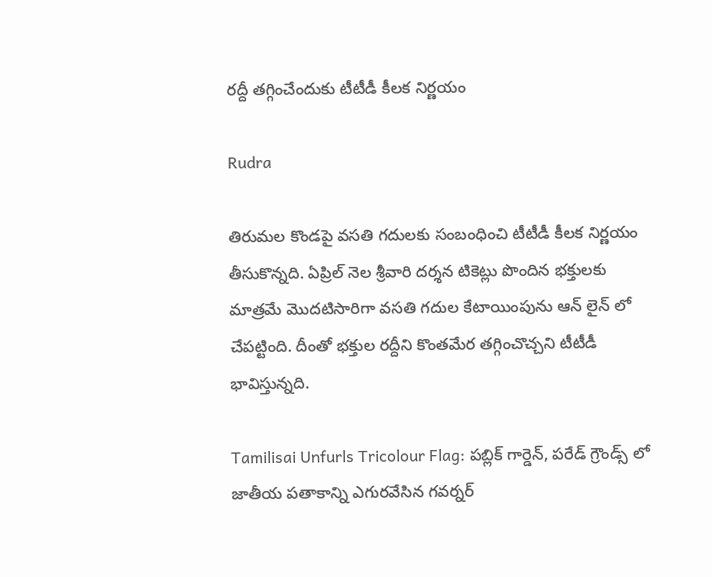రద్దీ తగ్గించేందుకు టీటీడీ కీలక నిర్ణయం

Rudra

తిరుమల కొండపై వసతి గదులకు సంబంధించి టీటీడీ కీలక నిర్ణయం తీసుకొన్నది. ఏప్రిల్‌ నెల శ్రీవారి దర్శన టికెట్లు పొందిన భక్తులకు మాత్రమే మొదటిసారిగా వసతి గదుల కేటాయింపును ఆన్‌ లైన్‌ లో చేపట్టింది. దీంతో భక్తుల రద్దీని కొంతమేర తగ్గించొచ్చని టీటీడీ భావిస్తున్నది.

Tamilisai Unfurls Tricolour Flag: పబ్లిక్ గార్డెన్‌, పరేడ్‌ గ్రౌండ్స్‌ లో జాతీయ పతాకాన్ని ఎగురవేసిన గవర్నర్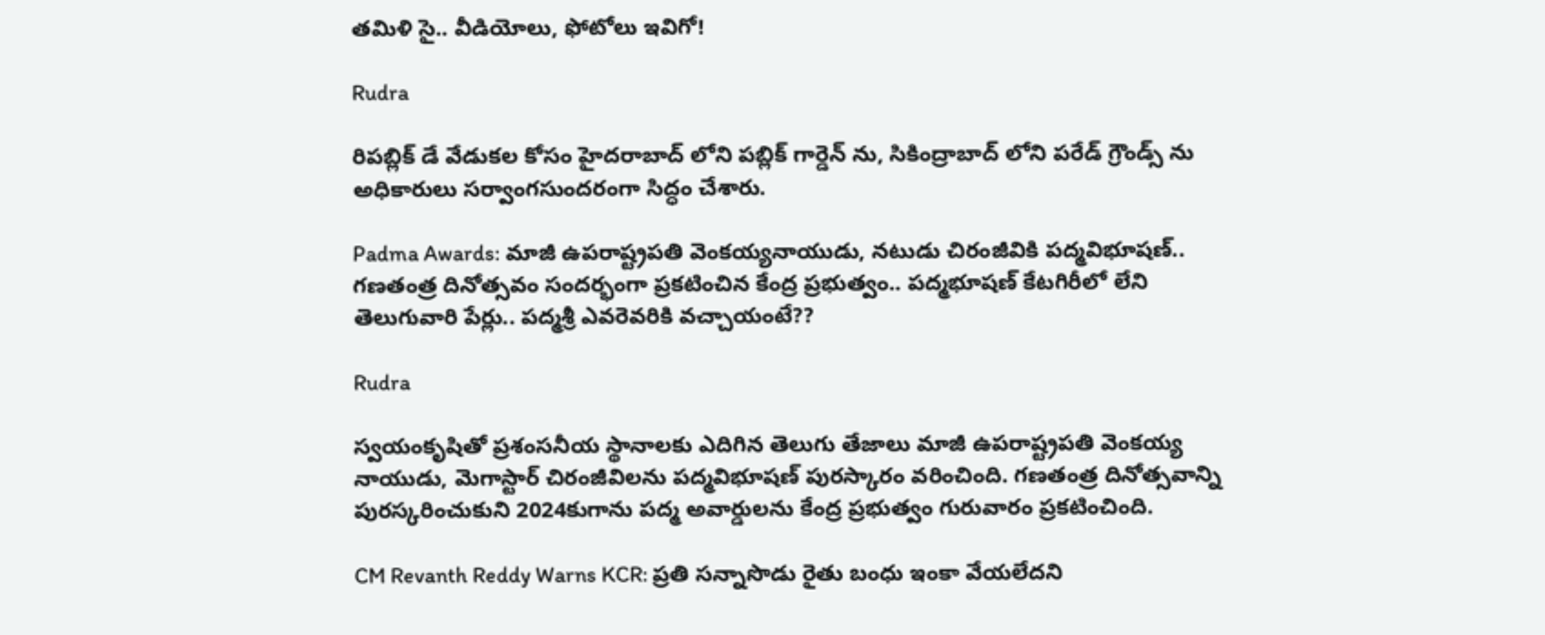తమిళి సై.. వీడియోలు, ఫోటోలు ఇవిగో!

Rudra

రిపబ్లిక్ డే వేడుకల కోసం హైదరాబాద్ లోని పబ్లిక్ గార్డెన్‌ ను, సికింద్రాబాద్‌ లోని పరేడ్‌ గ్రౌండ్స్‌ ను అధికారులు సర్వాంగసుందరంగా సిద్ధం చేశారు.

Padma Awards: మాజీ ఉపరాష్ట్రపతి వెంకయ్యనాయుడు, నటుడు చిరంజీవికి పద్మవిభూషణ్.. గణతంత్ర దినోత్సవం సందర్భంగా ప్రకటించిన కేంద్ర ప్రభుత్వం.. పద్మభూషణ్‌ కేటగిరీలో లేని తెలుగువారి పేర్లు.. పద్మశ్రీ ఎవరెవరికి వచ్చాయంటే??

Rudra

స్వయంకృషితో ప్రశంసనీయ స్థానాలకు ఎదిగిన తెలుగు తేజాలు మాజీ ఉపరాష్ట్రపతి వెంకయ్య నాయుడు, మెగాస్టార్ చిరంజీవిలను పద్మవిభూషణ్‌ పురస్కారం వరించింది. గణతంత్ర దినోత్సవాన్ని పురస్కరించుకుని 2024కుగాను పద్మ అవార్డులను కేంద్ర ప్రభుత్వం గురువారం ప్రకటించింది.

CM Revanth Reddy Warns KCR: ప్రతి సన్నాసొడు రైతు బంధు ఇంకా వేయలేదని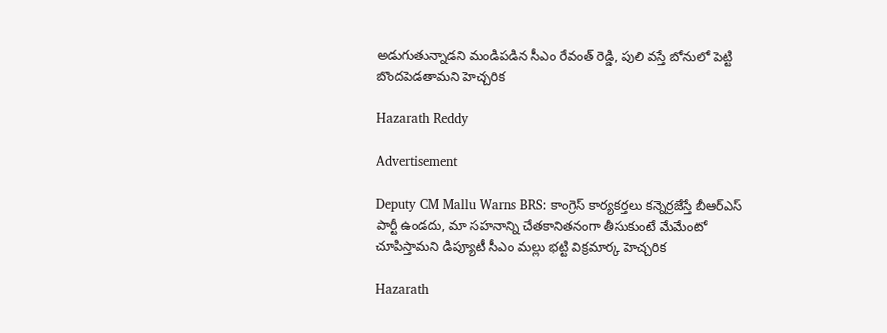అడుగుతున్నాడని మండిపడిన సీఎం రేవంత్ రెడ్డి, పులి వస్తే బోనులో పెట్టి బొందపెడతామని హెచ్చరిక

Hazarath Reddy

Advertisement

Deputy CM Mallu Warns BRS: కాంగ్రెస్ కార్యకర్తలు కన్నెర్రజేస్తే బీఆర్ఎస్ పార్టీ ఉండదు, మా సహనాన్ని చేతకానితనంగా తీసుకుంటే మేమేంటో చూపిస్తామని డిప్యూటీ సీఎం మల్లు భట్టి విక్రమార్క హెచ్చరిక

Hazarath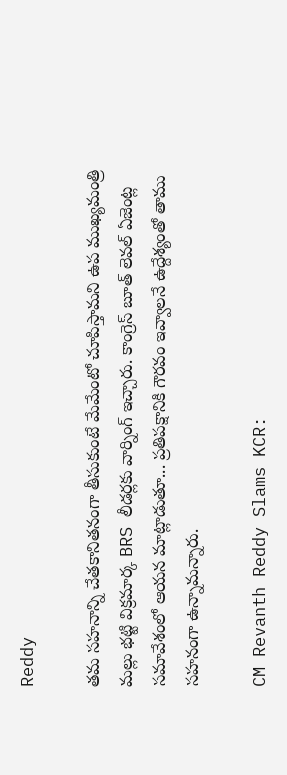Reddy

తమ సహనాన్ని చేతకానితనంగా తీసుకుంటే మేమేంటో చూపిస్తామని ఉప ముఖ్యమంత్రి మల్లు భట్టి విక్రమార్క BRS లీడర్లకు వార్నింగ్ ఇచ్చారు. కాంగ్రెస్ బూత్ లెవల్ ఏజెంట్ల సమావేశంలో ఆయన మాట్లాడుతూ... ప్రతిపక్షానికి గౌరవం ఇవ్వాలనే ఉద్దేశ్యంతో తాము సహనంగా ఉన్నామన్నారు.

CM Revanth Reddy Slams KCR: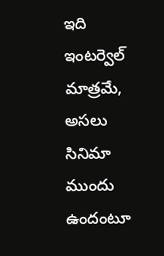ఇది ఇంటర్వెల్ మాత్రమే, అసలు సినిమా ముందు ఉందంటూ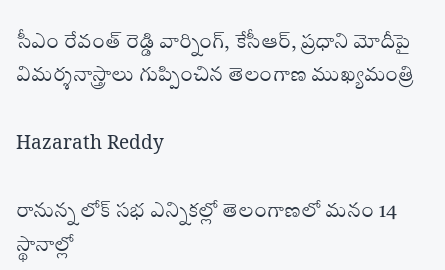సీఎం రేవంత్ రెడ్డి వార్నింగ్, కేసీఆర్, ప్రధాని మోదీపై విమర్శనాస్త్రాలు గుప్పించిన తెలంగాణ ముఖ్యమంత్రి

Hazarath Reddy

రానున్న లోక్ సభ ఎన్నికల్లో తెలంగాణలో మనం 14 స్థానాల్లో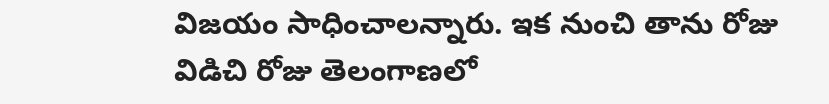విజయం సాధించాలన్నారు. ఇక నుంచి తాను రోజు విడిచి రోజు తెలంగాణలో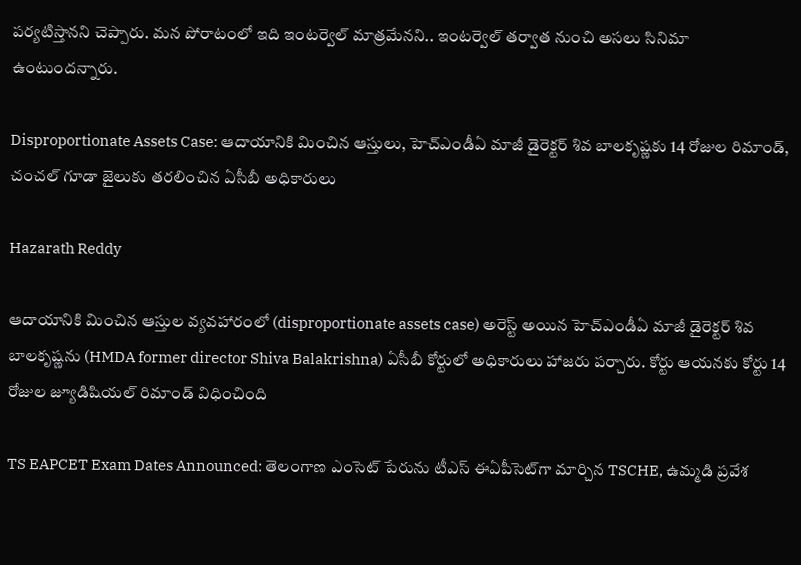పర్యటిస్తానని చెప్పారు. మన పోరాటంలో ఇది ఇంటర్వెల్ మాత్రమేనని.. ఇంటర్వెల్ తర్వాత నుంచి అసలు సినిమా ఉంటుందన్నారు.

Disproportionate Assets Case: ఆదాయానికి మించిన ఆస్తులు, హెచ్‌ఎండీఏ మాజీ డైరెక్టర్ శివ బాలకృష్ణకు 14 రోజుల రిమాండ్, చంచల్ గూడా జైలుకు తరలించిన ఏసీబీ అధికారులు

Hazarath Reddy

ఆదాయానికి మించిన ఆస్తుల వ్యవహారంలో (disproportionate assets case) అరెస్ట్ అయిన హెచ్‌ఎండీఏ మాజీ డైరెక్టర్ శివ బాలకృష్ణను (HMDA former director Shiva Balakrishna) ఏసీబీ కోర్టులో అధికారులు హాజరు పర్చారు. కోర్టు ఆయనకు కోర్టు 14 రోజుల జ్యూడిషియల్ రిమాండ్ విధించింది

TS EAPCET Exam Dates Announced: తెలంగాణ ఎంసెట్‌ పేరును టీఎస్‌ ఈఏపీసెట్‌గా మార్చిన TSCHE, ఉమ్మడి ప్రవేశ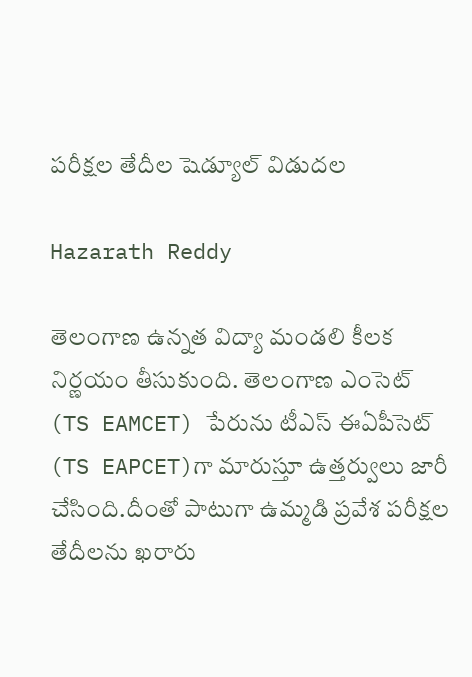పరీక్షల తేదీల షెడ్యూల్ విడుదల

Hazarath Reddy

తెలంగాణ ఉన్నత విద్యా మండలి కీలక నిర్ణయం తీసుకుంది. తెలంగాణ ఎంసెట్‌ (TS EAMCET) పేరును టీఎస్‌ ఈఏపీసెట్‌ (TS EAPCET)గా మారుస్తూ ఉత్తర్వులు జారీ చేసింది.దీంతో పాటుగా ఉమ్మడి ప్రవేశ పరీక్షల తేదీలను ఖరారు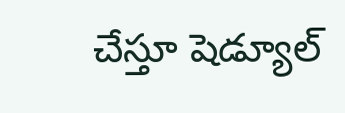చేస్తూ షెడ్యూల్‌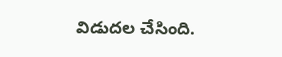విడుదల చేసింది.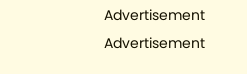Advertisement
Advertisement